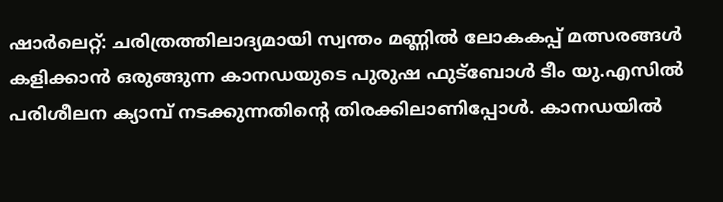ഷാർലെറ്റ്: ചരിത്രത്തിലാദ്യമായി സ്വന്തം മണ്ണിൽ ലോകകപ്പ് മത്സരങ്ങൾ കളിക്കാൻ ഒരുങ്ങുന്ന കാനഡയുടെ പുരുഷ ഫുട്ബോൾ ടീം യു.എസിൽ പരിശീലന ക്യാമ്പ് നടക്കുന്നതിൻ്റെ തിരക്കിലാണിപ്പോൾ. കാനഡയിൽ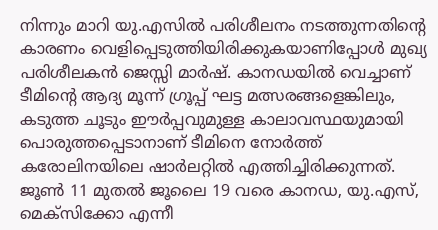നിന്നും മാറി യു.എസിൽ പരിശീലനം നടത്തുന്നതിന്റെ കാരണം വെളിപ്പെടുത്തിയിരിക്കുകയാണിപ്പോൾ മുഖ്യ പരിശീലകൻ ജെസ്സി മാർഷ്. കാനഡയിൽ വെച്ചാണ് ടീമിന്റെ ആദ്യ മൂന്ന് ഗ്രൂപ്പ് ഘട്ട മത്സരങ്ങളെങ്കിലും, കടുത്ത ചൂടും ഈർപ്പവുമുള്ള കാലാവസ്ഥയുമായി പൊരുത്തപ്പെടാനാണ് ടീമിനെ നോർത്ത് കരോലിനയിലെ ഷാർലറ്റിൽ എത്തിച്ചിരിക്കുന്നത്.
ജൂൺ 11 മുതൽ ജൂലൈ 19 വരെ കാനഡ, യു.എസ്, മെക്സിക്കോ എന്നീ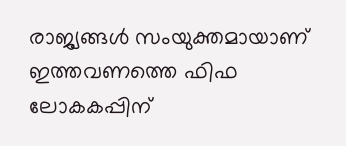രാജ്യങ്ങൾ സംയുക്തമായാണ് ഇത്തവണത്തെ ഫിഫ ലോകകപ്പിന്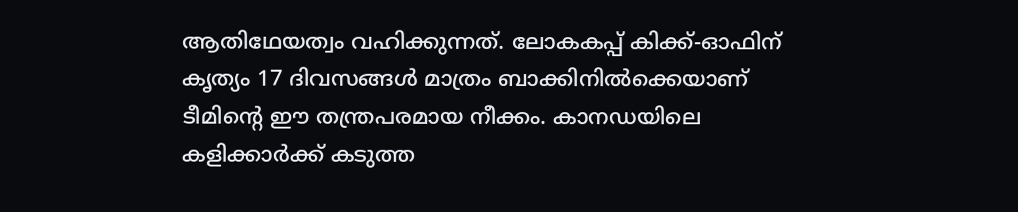ആതിഥേയത്വം വഹിക്കുന്നത്. ലോകകപ്പ് കിക്ക്-ഓഫിന് കൃത്യം 17 ദിവസങ്ങൾ മാത്രം ബാക്കിനിൽക്കെയാണ് ടീമിന്റെ ഈ തന്ത്രപരമായ നീക്കം. കാനഡയിലെ കളിക്കാർക്ക് കടുത്ത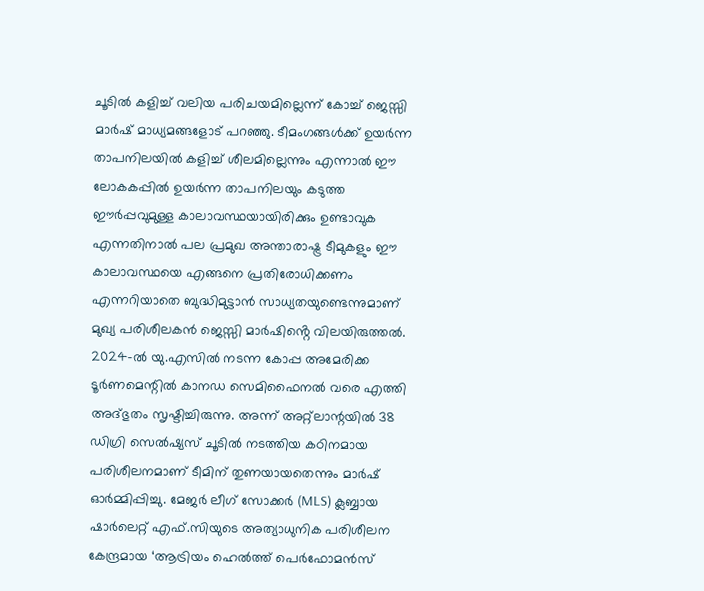ചൂടിൽ കളിച്ച് വലിയ പരിചയമില്ലെന്ന് കോച്ച് ജെസ്സി മാർഷ് മാധ്യമങ്ങളോട് പറഞ്ഞു. ടീമംഗങ്ങൾക്ക് ഉയർന്ന താപനിലയിൽ കളിച്ച് ശീലമില്ലെന്നും എന്നാൽ ഈ ലോകകപ്പിൽ ഉയർന്ന താപനിലയും കടുത്ത ഈർപ്പവുമുള്ള കാലാവസ്ഥയായിരിക്കും ഉണ്ടാവുക എന്നതിനാൽ പല പ്രമുഖ അന്താരാഷ്ട്ര ടീമുകളും ഈ കാലാവസ്ഥയെ എങ്ങനെ പ്രതിരോധിക്കണം എന്നറിയാതെ ബുദ്ധിമുട്ടാൻ സാധ്യതയുണ്ടെന്നുമാണ് മുഖ്യ പരിശീലകൻ ജെസ്സി മാർഷിൻ്റെ വിലയിരുത്തൽ.
2024-ൽ യു.എസിൽ നടന്ന കോപ്പ അമേരിക്ക ടൂർണമെന്റിൽ കാനഡ സെമിഫൈനൽ വരെ എത്തി അദ്ഭുതം സൃഷ്ടിച്ചിരുന്നു. അന്ന് അറ്റ്ലാന്റയിൽ 38 ഡിഗ്രി സെൽഷ്യസ് ചൂടിൽ നടത്തിയ കഠിനമായ പരിശീലനമാണ് ടീമിന് തുണയായതെന്നും മാർഷ് ഓർമ്മിപ്പിച്ചു. മേജർ ലീഗ് സോക്കർ (MLS) ക്ലബ്ബായ ഷാർലെറ്റ് എഫ്.സിയുടെ അത്യാധുനിക പരിശീലന കേന്ദ്രമായ ‘ആട്രിയം ഹെൽത്ത് പെർഫോമൻസ്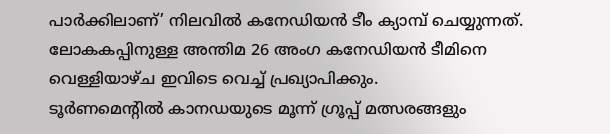പാർക്കിലാണ്’ നിലവിൽ കനേഡിയൻ ടീം ക്യാമ്പ് ചെയ്യുന്നത്. ലോകകപ്പിനുള്ള അന്തിമ 26 അംഗ കനേഡിയൻ ടീമിനെ വെള്ളിയാഴ്ച ഇവിടെ വെച്ച് പ്രഖ്യാപിക്കും.
ടൂർണമെന്റിൽ കാനഡയുടെ മൂന്ന് ഗ്രൂപ്പ് മത്സരങ്ങളും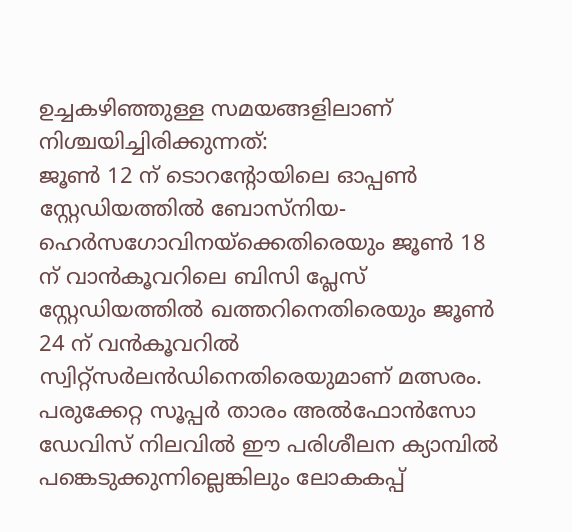ഉച്ചകഴിഞ്ഞുള്ള സമയങ്ങളിലാണ് നിശ്ചയിച്ചിരിക്കുന്നത്:
ജൂൺ 12 ന് ടൊറന്റോയിലെ ഓപ്പൺ സ്റ്റേഡിയത്തിൽ ബോസ്നിയ-ഹെർസഗോവിനയ്ക്കെതിരെയും ജൂൺ 18 ന് വാൻകൂവറിലെ ബിസി പ്ലേസ് സ്റ്റേഡിയത്തിൽ ഖത്തറിനെതിരെയും ജൂൺ 24 ന് വൻകൂവറിൽ സ്വിറ്റ്സർലൻഡിനെതിരെയുമാണ് മത്സരം. പരുക്കേറ്റ സൂപ്പർ താരം അൽഫോൻസോ ഡേവിസ് നിലവിൽ ഈ പരിശീലന ക്യാമ്പിൽ പങ്കെടുക്കുന്നില്ലെങ്കിലും ലോകകപ്പ്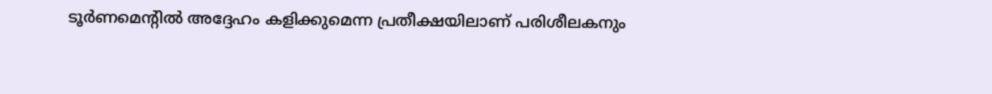ടൂർണമെന്റിൽ അദ്ദേഹം കളിക്കുമെന്ന പ്രതീക്ഷയിലാണ് പരിശീലകനും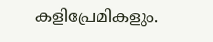കളിപ്രേമികളും.